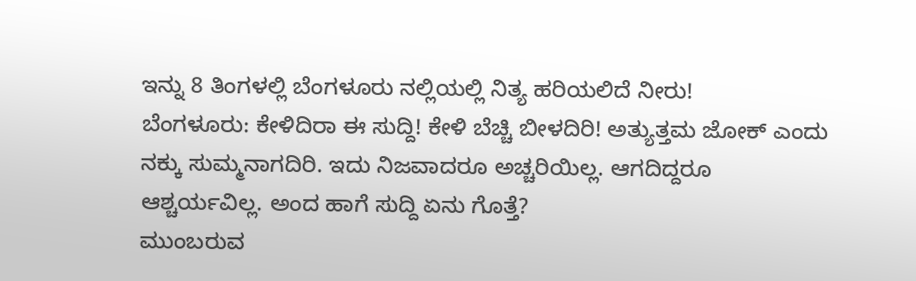ಇನ್ನು 8 ತಿಂಗಳಲ್ಲಿ ಬೆಂಗಳೂರು ನಲ್ಲಿಯಲ್ಲಿ ನಿತ್ಯ ಹರಿಯಲಿದೆ ನೀರು!
ಬೆಂಗಳೂರು: ಕೇಳಿದಿರಾ ಈ ಸುದ್ದಿ! ಕೇಳಿ ಬೆಚ್ಚಿ ಬೀಳದಿರಿ! ಅತ್ಯುತ್ತಮ ಜೋಕ್ ಎಂದು ನಕ್ಕು ಸುಮ್ಮನಾಗದಿರಿ. ಇದು ನಿಜವಾದರೂ ಅಚ್ಚರಿಯಿಲ್ಲ. ಆಗದಿದ್ದರೂ ಆಶ್ಚರ್ಯವಿಲ್ಲ. ಅಂದ ಹಾಗೆ ಸುದ್ದಿ ಏನು ಗೊತ್ತೆ?
ಮುಂಬರುವ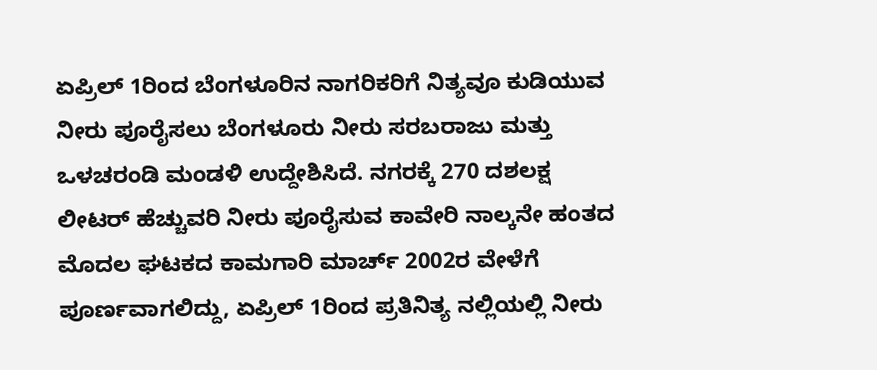ಏಪ್ರಿಲ್ 1ರಿಂದ ಬೆಂಗಳೂರಿನ ನಾಗರಿಕರಿಗೆ ನಿತ್ಯವೂ ಕುಡಿಯುವ ನೀರು ಪೂರೈಸಲು ಬೆಂಗಳೂರು ನೀರು ಸರಬರಾಜು ಮತ್ತು ಒಳಚರಂಡಿ ಮಂಡಳಿ ಉದ್ದೇಶಿಸಿದೆ. ನಗರಕ್ಕೆ 270 ದಶಲಕ್ಷ ಲೀಟರ್ ಹೆಚ್ಚುವರಿ ನೀರು ಪೂರೈಸುವ ಕಾವೇರಿ ನಾಲ್ಕನೇ ಹಂತದ ಮೊದಲ ಘಟಕದ ಕಾಮಗಾರಿ ಮಾರ್ಚ್ 2002ರ ವೇಳೆಗೆ ಪೂರ್ಣವಾಗಲಿದ್ದು, ಏಪ್ರಿಲ್ 1ರಿಂದ ಪ್ರತಿನಿತ್ಯ ನಲ್ಲಿಯಲ್ಲಿ ನೀರು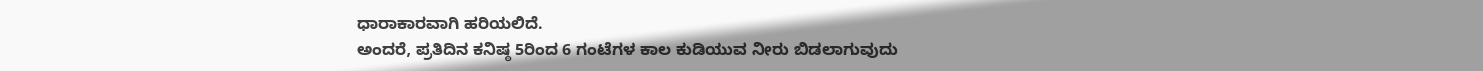ಧಾರಾಕಾರವಾಗಿ ಹರಿಯಲಿದೆ.
ಅಂದರೆ, ಪ್ರತಿದಿನ ಕನಿಷ್ಠ 5ರಿಂದ 6 ಗಂಟೆಗಳ ಕಾಲ ಕುಡಿಯುವ ನೀರು ಬಿಡಲಾಗುವುದು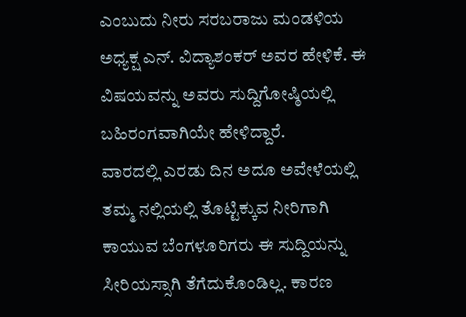ಎಂಬುದು ನೀರು ಸರಬರಾಜು ಮಂಡಳಿಯ ಅಧ್ಯಕ್ಷ ಎನ್. ವಿದ್ಯಾಶಂಕರ್ ಅವರ ಹೇಳಿಕೆ. ಈ ವಿಷಯವನ್ನು ಅವರು ಸುದ್ದಿಗೋಷ್ಠಿಯಲ್ಲಿ ಬಹಿರಂಗವಾಗಿಯೇ ಹೇಳಿದ್ದಾರೆ.
ವಾರದಲ್ಲಿ ಎರಡು ದಿನ ಅದೂ ಅವೇಳೆಯಲ್ಲಿ ತಮ್ಮ ನಲ್ಲಿಯಲ್ಲಿ ತೊಟ್ಟಿಕ್ಕುವ ನೀರಿಗಾಗಿ ಕಾಯುವ ಬೆಂಗಳೂರಿಗರು ಈ ಸುದ್ದಿಯನ್ನು ಸೀರಿಯಸ್ಸಾಗಿ ತೆಗೆದುಕೊಂಡಿಲ್ಲ. ಕಾರಣ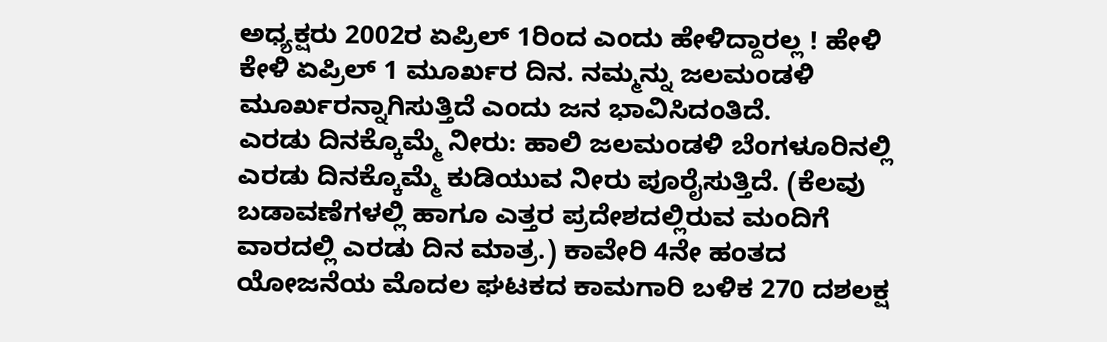ಅಧ್ಯಕ್ಷರು 2002ರ ಏಪ್ರಿಲ್ 1ರಿಂದ ಎಂದು ಹೇಳಿದ್ದಾರಲ್ಲ ! ಹೇಳಿ ಕೇಳಿ ಏಪ್ರಿಲ್ 1 ಮೂರ್ಖರ ದಿನ. ನಮ್ಮನ್ನು ಜಲಮಂಡಳಿ ಮೂರ್ಖರನ್ನಾಗಿಸುತ್ತಿದೆ ಎಂದು ಜನ ಭಾವಿಸಿದಂತಿದೆ.
ಎರಡು ದಿನಕ್ಕೊಮ್ಮೆ ನೀರು: ಹಾಲಿ ಜಲಮಂಡಳಿ ಬೆಂಗಳೂರಿನಲ್ಲಿ ಎರಡು ದಿನಕ್ಕೊಮ್ಮೆ ಕುಡಿಯುವ ನೀರು ಪೂರೈಸುತ್ತಿದೆ. (ಕೆಲವು ಬಡಾವಣೆಗಳಲ್ಲಿ ಹಾಗೂ ಎತ್ತರ ಪ್ರದೇಶದಲ್ಲಿರುವ ಮಂದಿಗೆ ವಾರದಲ್ಲಿ ಎರಡು ದಿನ ಮಾತ್ರ.) ಕಾವೇರಿ 4ನೇ ಹಂತದ ಯೋಜನೆಯ ಮೊದಲ ಘಟಕದ ಕಾಮಗಾರಿ ಬಳಿಕ 270 ದಶಲಕ್ಷ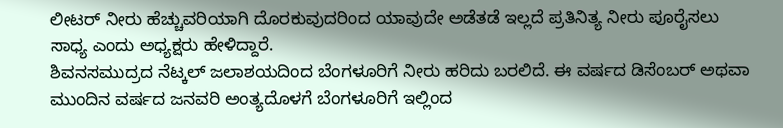ಲೀಟರ್ ನೀರು ಹೆಚ್ಚುವರಿಯಾಗಿ ದೊರಕುವುದರಿಂದ ಯಾವುದೇ ಅಡೆತಡೆ ಇಲ್ಲದೆ ಪ್ರತಿನಿತ್ಯ ನೀರು ಪೂರೈಸಲು ಸಾಧ್ಯ ಎಂದು ಅಧ್ಯಕ್ಷರು ಹೇಳಿದ್ದಾರೆ.
ಶಿವನಸಮುದ್ರದ ನೆಟ್ಕಲ್ ಜಲಾಶಯದಿಂದ ಬೆಂಗಳೂರಿಗೆ ನೀರು ಹರಿದು ಬರಲಿದೆ. ಈ ವರ್ಷದ ಡಿಸೆಂಬರ್ ಅಥವಾ ಮುಂದಿನ ವರ್ಷದ ಜನವರಿ ಅಂತ್ಯದೊಳಗೆ ಬೆಂಗಳೂರಿಗೆ ಇಲ್ಲಿಂದ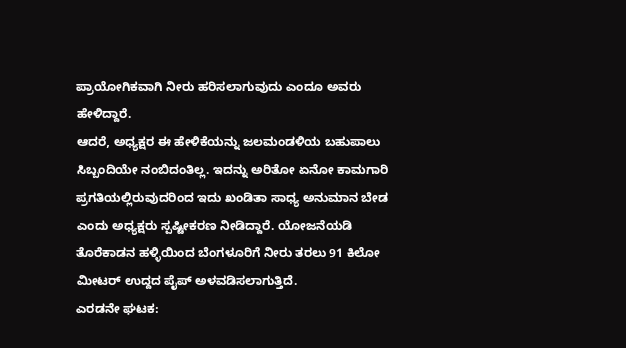ಪ್ರಾಯೋಗಿಕವಾಗಿ ನೀರು ಹರಿಸಲಾಗುವುದು ಎಂದೂ ಅವರು ಹೇಳಿದ್ದಾರೆ.
ಆದರೆ, ಅಧ್ಯಕ್ಷರ ಈ ಹೇಳಿಕೆಯನ್ನು ಜಲಮಂಡಳಿಯ ಬಹುಪಾಲು ಸಿಬ್ಬಂದಿಯೇ ನಂಬಿದಂತಿಲ್ಲ. ಇದನ್ನು ಅರಿತೋ ಏನೋ ಕಾಮಗಾರಿ ಪ್ರಗತಿಯಲ್ಲಿರುವುದರಿಂದ ಇದು ಖಂಡಿತಾ ಸಾಧ್ಯ ಅನುಮಾನ ಬೇಡ ಎಂದು ಅಧ್ಯಕ್ಷರು ಸ್ಪಷ್ಟೀಕರಣ ನೀಡಿದ್ದಾರೆ. ಯೋಜನೆಯಡಿ ತೊರೆಕಾಡನ ಹಳ್ಳಿಯಿಂದ ಬೆಂಗಳೂರಿಗೆ ನೀರು ತರಲು 91 ಕಿಲೋ ಮೀಟರ್ ಉದ್ದದ ಪೈಪ್ ಅಳವಡಿಸಲಾಗುತ್ತಿದೆ.
ಎರಡನೇ ಘಟಕ: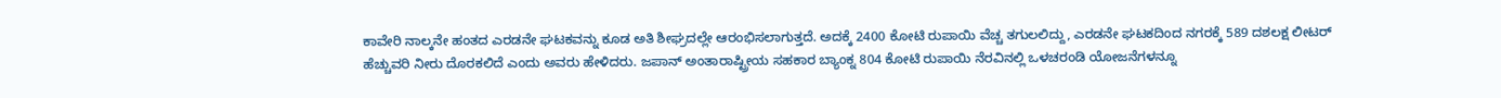ಕಾವೇರಿ ನಾಲ್ಕನೇ ಹಂತದ ಎರಡನೇ ಘಟಕವನ್ನು ಕೂಡ ಅತಿ ಶೀಘ್ರದಲ್ಲೇ ಆರಂಭಿಸಲಾಗುತ್ತದೆ. ಅದಕ್ಕೆ 2400 ಕೋಟಿ ರುಪಾಯಿ ವೆಚ್ಚ ತಗುಲಲಿದ್ದು, ಎರಡನೇ ಘಟಕದಿಂದ ನಗರಕ್ಕೆ 589 ದಶಲಕ್ಷ ಲೀಟರ್ ಹೆಚ್ಚುವರಿ ನೀರು ದೊರಕಲಿದೆ ಎಂದು ಅವರು ಹೇಳಿದರು. ಜಪಾನ್ ಅಂತಾರಾಷ್ಟ್ರೀಯ ಸಹಕಾರ ಬ್ಯಾಂಕ್ನ 804 ಕೋಟಿ ರುಪಾಯಿ ನೆರವಿನಲ್ಲಿ ಒಳಚರಂಡಿ ಯೋಜನೆಗಳನ್ನೂ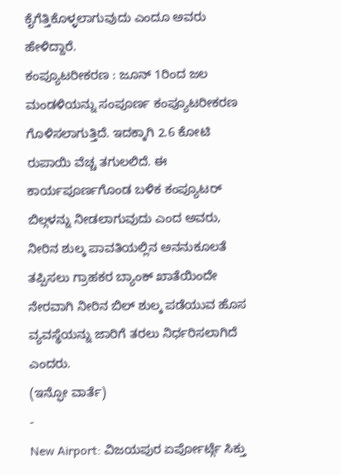ಕೈಗೆತ್ತಿಕೊಳ್ಳಲಾಗುವುದು ಎಂದೂ ಅವರು ಹೇಳಿದ್ದಾರೆ.
ಕಂಪ್ಯೂಟರೀಕರಣ : ಜೂನ್ 1ರಿಂದ ಜಲ ಮಂಡಳಿಯನ್ನು ಸಂಪೂರ್ಣ ಕಂಪ್ಯೂಟರೀಕರಣ ಗೊಳಿಸಲಾಗುತ್ತಿದೆ. ಇದಕ್ಕಾಗಿ 2.6 ಕೋಟಿ ರುಪಾಯಿ ವೆಚ್ಚ ತಗುಲಲಿದೆ. ಈ ಕಾರ್ಯಪೂರ್ಣಗೊಂಡ ಬಳಿಕ ಕಂಪ್ಯೂಟರ್ ಬಿಲ್ಗಳನ್ನು ನೀಡಲಾಗುವುದು ಎಂದ ಅವರು, ನೀರಿನ ಶುಲ್ಕ ಪಾವತಿಯಲ್ಲಿನ ಅನನುಕೂಲತೆ ತಪ್ಪಿಸಲು ಗ್ರಾಹಕರ ಬ್ಯಾಂಕ್ ಖಾತೆಯಿಂದೇ ನೇರವಾಗಿ ನೀರಿನ ಬಿಲ್ ಶುಲ್ಕ ಪಡೆಯುವ ಹೊಸ ವ್ಯವಸ್ಥೆಯನ್ನು ಜಾರಿಗೆ ತರಲು ನಿರ್ಧರಿಸಲಾಗಿದೆ ಎಂದರು.
(ಇನ್ಫೋ ವಾರ್ತೆ)
-
New Airport: ವಿಜಯಪುರ ಏರ್ಪೋರ್ಟ್ಗೆ ಸಿಕ್ತು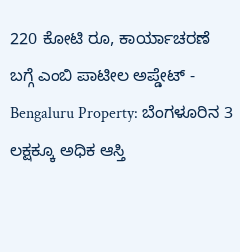220 ಕೋಟಿ ರೂ, ಕಾರ್ಯಾಚರಣೆ ಬಗ್ಗೆ ಎಂಬಿ ಪಾಟೀಲ ಅಪ್ಡೇಟ್ -
Bengaluru Property: ಬೆಂಗಳೂರಿನ 3 ಲಕ್ಷಕ್ಕೂ ಅಧಿಕ ಆಸ್ತಿ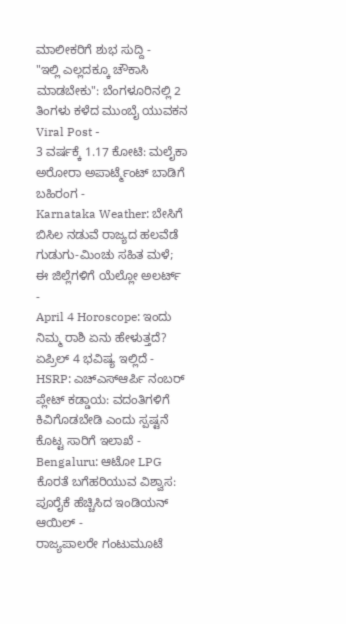ಮಾಲೀಕರಿಗೆ ಶುಭ ಸುದ್ದಿ -
"ಇಲ್ಲಿ ಎಲ್ಲದಕ್ಕೂ ಚೌಕಾಸಿ ಮಾಡಬೇಕು": ಬೆಂಗಳೂರಿನಲ್ಲಿ 2 ತಿಂಗಳು ಕಳೆದ ಮುಂಬೈ ಯುವಕನ Viral Post -
3 ವರ್ಷಕ್ಕೆ 1.17 ಕೋಟಿ: ಮಲೈಕಾ ಅರೋರಾ ಅಪಾರ್ಟ್ಮೆಂಟ್ ಬಾಡಿಗೆ ಬಹಿರಂಗ -
Karnataka Weather: ಬೇಸಿಗೆ ಬಿಸಿಲ ನಡುವೆ ರಾಜ್ಯದ ಹಲವೆಡೆ ಗುಡುಗು-ಮಿಂಚು ಸಹಿತ ಮಳೆ; ಈ ಜಿಲ್ಲೆಗಳಿಗೆ ಯೆಲ್ಲೋ ಅಲರ್ಟ್ -
April 4 Horoscope: ಇಂದು ನಿಮ್ಮ ರಾಶಿ ಏನು ಹೇಳುತ್ತದೆ? ಏಪ್ರಿಲ್ 4 ಭವಿಷ್ಯ ಇಲ್ಲಿದೆ -
HSRP: ಎಚ್ಎಸ್ಆರ್ಪಿ ನಂಬರ್ ಪ್ಲೇಟ್ ಕಡ್ಡಾಯ: ವದಂತಿಗಳಿಗೆ ಕಿವಿಗೊಡಬೇಡಿ ಎಂದು ಸ್ಪಷ್ಟನೆ ಕೊಟ್ಟ ಸಾರಿಗೆ ಇಲಾಖೆ -
Bengaluru: ಆಟೋ LPG ಕೊರತೆ ಬಗೆಹರಿಯುವ ವಿಶ್ವಾಸ: ಪೂರೈಕೆ ಹೆಚ್ಚಿಸಿದ ಇಂಡಿಯನ್ ಆಯಿಲ್ -
ರಾಜ್ಯಪಾಲರೇ ಗಂಟುಮೂಟೆ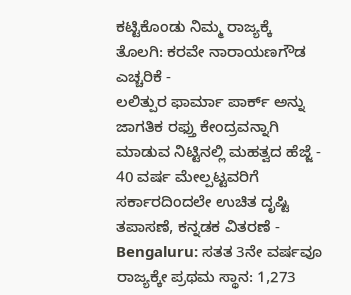ಕಟ್ಟಿಕೊಂಡು ನಿಮ್ಮ ರಾಜ್ಯಕ್ಕೆ ತೊಲಗಿ: ಕರವೇ ನಾರಾಯಣಗೌಡ ಎಚ್ಚರಿಕೆ -
ಲಲಿತ್ಪುರ ಫಾರ್ಮಾ ಪಾರ್ಕ್ ಅನ್ನು ಜಾಗತಿಕ ರಫ್ತು ಕೇಂದ್ರವನ್ನಾಗಿ ಮಾಡುವ ನಿಟ್ಟಿನಲ್ಲಿ ಮಹತ್ವದ ಹೆಜ್ಜೆ -
40 ವರ್ಷ ಮೇಲ್ಪಟ್ಟವರಿಗೆ ಸರ್ಕಾರದಿಂದಲೇ ಉಚಿತ ದೃಷ್ಟಿ ತಪಾಸಣೆ, ಕನ್ನಡಕ ವಿತರಣೆ -
Bengaluru: ಸತತ 3ನೇ ವರ್ಷವೂ ರಾಜ್ಯಕ್ಕೇ ಪ್ರಥಮ ಸ್ಥಾನ: 1,273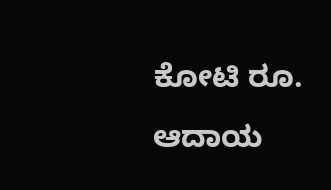ಕೋಟಿ ರೂ. ಆದಾಯ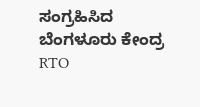ಸಂಗ್ರಹಿಸಿದ ಬೆಂಗಳೂರು ಕೇಂದ್ರ RTO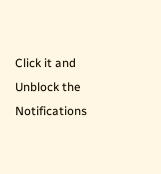Click it and Unblock the Notifications